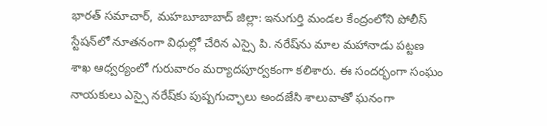భారత్ సమాచార్, మహబూబాబాద్ జిల్లా: ఇనుగుర్తి మండల కేంద్రంలోని పోలీస్ స్టేషన్‌లో నూతనంగా విధుల్లో చేరిన ఎస్సై పి. నరేష్‌ను మాల మహానాడు పట్టణ శాఖ ఆధ్వర్యంలో గురువారం మర్యాదపూర్వకంగా కలిశారు. ఈ సందర్భంగా సంఘం నాయకులు ఎస్సై నరేష్‌కు పుష్పగుచ్ఛాలు అందజేసి శాలువాతో ఘనంగా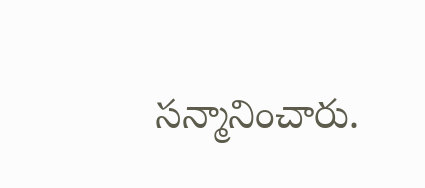సన్మానించారు.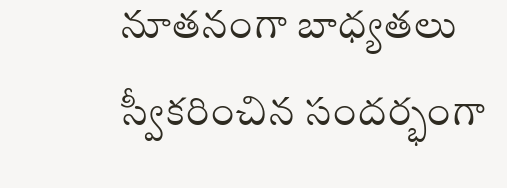నూతనంగా బాధ్యతలు స్వీకరించిన సందర్భంగా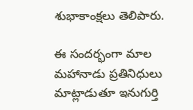శుభాకాంక్షలు తెలిపారు.

ఈ సందర్భంగా మాల మహానాడు ప్రతినిధులు మాట్లాడుతూ ఇనుగుర్తి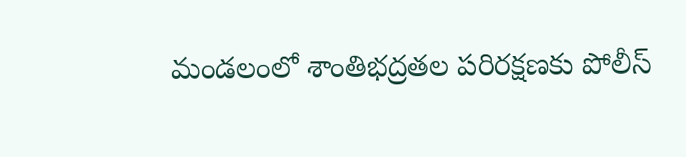మండలంలో శాంతిభద్రతల పరిరక్షణకు పోలీస్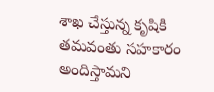శాఖ చేస్తున్న కృషికి తమవంతు సహకారం అందిస్తామని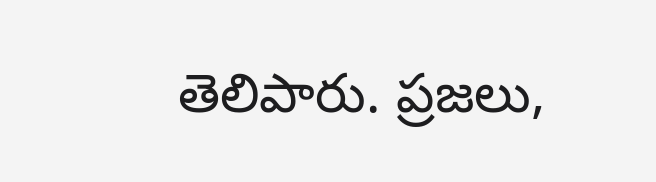తెలిపారు. ప్రజలు,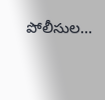పోలీసుల…